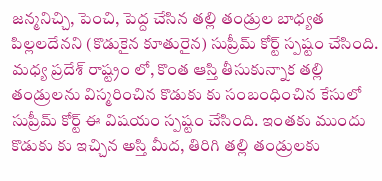జన్మనిచ్చి, పెంచి, పెద్ద చేసిన తల్లి తండ్రుల బాధ్యత పిల్లలదేనని (కొడుకైన కూతురైన) సుప్రీమ్ కోర్ట్ స్పష్టం చేసింది.
మధ్య ప్రదేశ్ రాష్ట్రం లో, కొంత ఆస్తి తీసుకున్నాక తల్లి తండ్రులను విస్మరించిన కొడుకు కు సంబంధించిన కేసులో సుప్రీమ్ కోర్ట్ ఈ విషయం స్పష్టం చేసింది. ఇంతకు ముందు కొడుకు కు ఇచ్చిన అస్తి మీద, తిరిగి తల్లి తండ్రులకు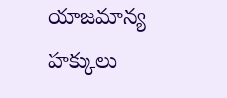యాజమాన్య హక్కులు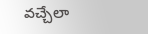వచ్చేలా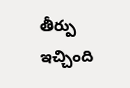తీర్పు ఇచ్చింది